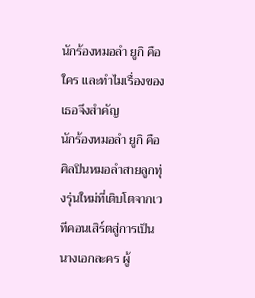นักร้องหมอลำ ยูกิ คือใคร และทำไมเรื่องของเธอจึงสำคัญ
นักร้องหมอลำ ยูกิ คือศิลปินหมอลำสายลูกทุ่งรุ่นใหม่ที่เติบโตจากเวทีคอนเสิร์ตสู่การเป็นนางเอกละคร ผู้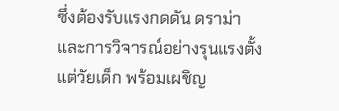ซึ่งต้องรับแรงกดดัน ดราม่า และการวิจารณ์อย่างรุนแรงตั้งแต่วัยเด็ก พร้อมเผชิญ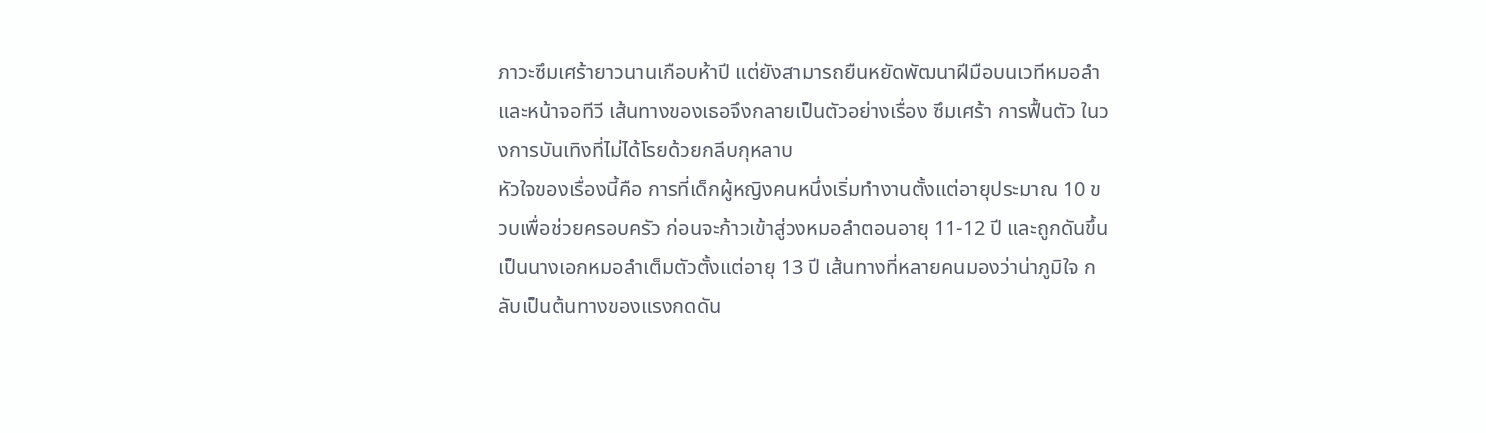ภาวะซึมเศร้ายาวนานเกือบห้าปี แต่ยังสามารถยืนหยัดพัฒนาฝีมือบนเวทีหมอลำและหน้าจอทีวี เส้นทางของเธอจึงกลายเป็นตัวอย่างเรื่อง ซึมเศร้า การฟื้นตัว ในวงการบันเทิงที่ไม่ได้โรยด้วยกลีบกุหลาบ
หัวใจของเรื่องนี้คือ การที่เด็กผู้หญิงคนหนึ่งเริ่มทำงานตั้งแต่อายุประมาณ 10 ขวบเพื่อช่วยครอบครัว ก่อนจะก้าวเข้าสู่วงหมอลำตอนอายุ 11-12 ปี และถูกดันขึ้นเป็นนางเอกหมอลำเต็มตัวตั้งแต่อายุ 13 ปี เส้นทางที่หลายคนมองว่าน่าภูมิใจ กลับเป็นต้นทางของแรงกดดัน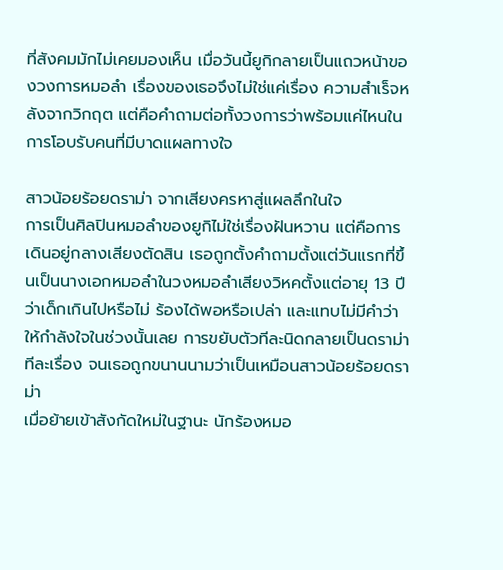ที่สังคมมักไม่เคยมองเห็น เมื่อวันนี้ยูกิกลายเป็นแถวหน้าของวงการหมอลำ เรื่องของเธอจึงไม่ใช่แค่เรื่อง ความสำเร็จหลังจากวิกฤต แต่คือคำถามต่อทั้งวงการว่าพร้อมแค่ไหนในการโอบรับคนที่มีบาดแผลทางใจ

สาวน้อยร้อยดราม่า จากเสียงครหาสู่แผลลึกในใจ
การเป็นศิลปินหมอลำของยูกิไม่ใช่เรื่องฝันหวาน แต่คือการเดินอยู่กลางเสียงตัดสิน เธอถูกตั้งคำถามตั้งแต่วันแรกที่ขึ้นเป็นนางเอกหมอลำในวงหมอลำเสียงวิหคตั้งแต่อายุ 13 ปี ว่าเด็กเกินไปหรือไม่ ร้องได้พอหรือเปล่า และแทบไม่มีคำว่าให้กำลังใจในช่วงนั้นเลย การขยับตัวทีละนิดกลายเป็นดราม่าทีละเรื่อง จนเธอถูกขนานนามว่าเป็นเหมือนสาวน้อยร้อยดราม่า
เมื่อย้ายเข้าสังกัดใหม่ในฐานะ นักร้องหมอ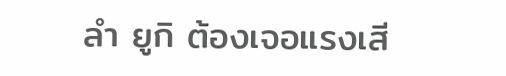ลำ ยูกิ ต้องเจอแรงเสี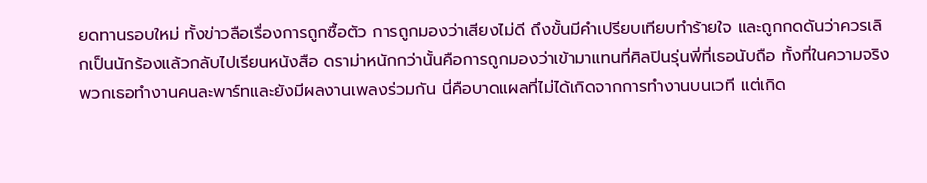ยดทานรอบใหม่ ทั้งข่าวลือเรื่องการถูกซื้อตัว การถูกมองว่าเสียงไม่ดี ถึงขั้นมีคำเปรียบเทียบทำร้ายใจ และถูกกดดันว่าควรเลิกเป็นนักร้องแล้วกลับไปเรียนหนังสือ ดราม่าหนักกว่านั้นคือการถูกมองว่าเข้ามาแทนที่ศิลปินรุ่นพี่ที่เธอนับถือ ทั้งที่ในความจริงพวกเธอทำงานคนละพาร์ทและยังมีผลงานเพลงร่วมกัน นี่คือบาดแผลที่ไม่ได้เกิดจากการทำงานบนเวที แต่เกิด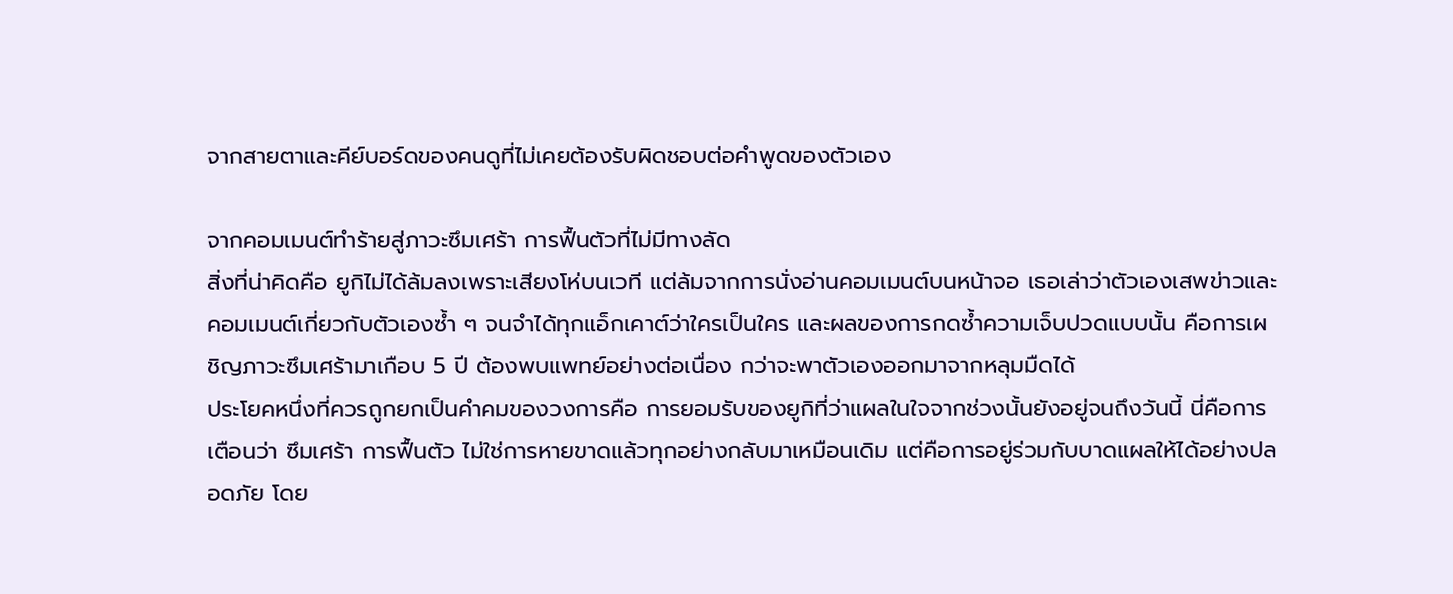จากสายตาและคีย์บอร์ดของคนดูที่ไม่เคยต้องรับผิดชอบต่อคำพูดของตัวเอง

จากคอมเมนต์ทำร้ายสู่ภาวะซึมเศร้า การฟื้นตัวที่ไม่มีทางลัด
สิ่งที่น่าคิดคือ ยูกิไม่ได้ล้มลงเพราะเสียงโห่บนเวที แต่ล้มจากการนั่งอ่านคอมเมนต์บนหน้าจอ เธอเล่าว่าตัวเองเสพข่าวและคอมเมนต์เกี่ยวกับตัวเองซ้ำ ๆ จนจำได้ทุกแอ็กเคาต์ว่าใครเป็นใคร และผลของการกดซ้ำความเจ็บปวดแบบนั้น คือการเผชิญภาวะซึมเศร้ามาเกือบ 5 ปี ต้องพบแพทย์อย่างต่อเนื่อง กว่าจะพาตัวเองออกมาจากหลุมมืดได้
ประโยคหนึ่งที่ควรถูกยกเป็นคำคมของวงการคือ การยอมรับของยูกิที่ว่าแผลในใจจากช่วงนั้นยังอยู่จนถึงวันนี้ นี่คือการเตือนว่า ซึมเศร้า การฟื้นตัว ไม่ใช่การหายขาดแล้วทุกอย่างกลับมาเหมือนเดิม แต่คือการอยู่ร่วมกับบาดแผลให้ได้อย่างปลอดภัย โดย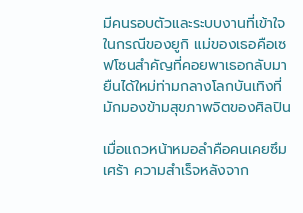มีคนรอบตัวและระบบงานที่เข้าใจ ในกรณีของยูกิ แม่ของเธอคือเซฟโซนสำคัญที่คอยพาเธอกลับมายืนได้ใหม่ท่ามกลางโลกบันเทิงที่มักมองข้ามสุขภาพจิตของศิลปิน

เมื่อแถวหน้าหมอลำคือคนเคยซึมเศร้า ความสำเร็จหลังจาก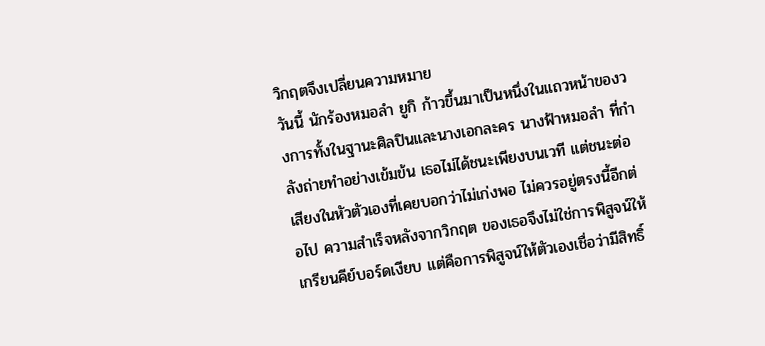วิกฤตจึงเปลี่ยนความหมาย
วันนี้ นักร้องหมอลำ ยูกิ ก้าวขึ้นมาเป็นหนึ่งในแถวหน้าของวงการทั้งในฐานะศิลปินและนางเอกละคร นางฟ้าหมอลำ ที่กำลังถ่ายทำอย่างเข้มข้น เธอไม่ได้ชนะเพียงบนเวที แต่ชนะต่อเสียงในหัวตัวเองที่เคยบอกว่าไม่เก่งพอ ไม่ควรอยู่ตรงนี้อีกต่อไป ความสำเร็จหลังจากวิกฤต ของเธอจึงไม่ใช่การพิสูจน์ให้เกรียนคีย์บอร์ดเงียบ แต่คือการพิสูจน์ให้ตัวเองเชื่อว่ามีสิทธิ์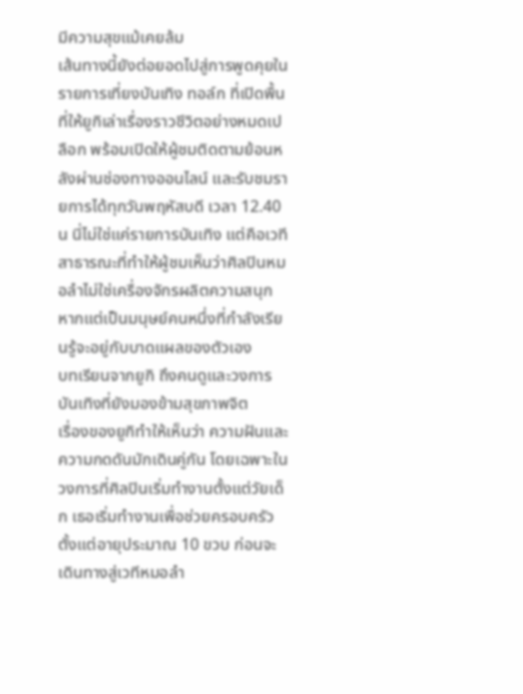มีความสุขแม้เคยล้ม
เส้นทางนี้ยังต่อยอดไปสู่การพูดคุยในรายการเที่ยงบันเทิง ทอล์ก ที่เปิดพื้นที่ให้ยูกิเล่าเรื่องราวชีวิตอย่างหมดเปลือก พร้อมเปิดให้ผู้ชมติดตามย้อนหลังผ่านช่องทางออนไลน์ และรับชมรายการได้ทุกวันพฤหัสบดี เวลา 12.40 น นี่ไม่ใช่แค่รายการบันเทิง แต่คือเวทีสาธารณะที่ทำให้ผู้ชมเห็นว่าศิลปินหมอลำไม่ใช่เครื่องจักรผลิตความสนุก หากแต่เป็นมนุษย์คนหนึ่งที่กำลังเรียนรู้จะอยู่กับบาดแผลของตัวเอง
บทเรียนจากยูกิ ถึงคนดูและวงการบันเทิงที่ยังมองข้ามสุขภาพจิต
เรื่องของยูกิทำให้เห็นว่า ความฝันและความกดดันมักเดินคู่กัน โดยเฉพาะในวงการที่ศิลปินเริ่มทำงานตั้งแต่วัยเด็ก เธอเริ่มทำงานเพื่อช่วยครอบครัวตั้งแต่อายุประมาณ 10 ขวบ ก่อนจะเดินทางสู่เวทีหมอลำ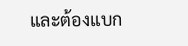และต้องแบก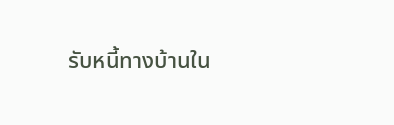รับหนี้ทางบ้านใน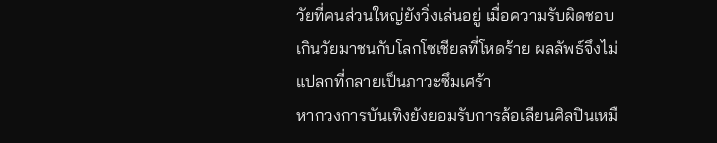วัยที่คนส่วนใหญ่ยังวิ่งเล่นอยู่ เมื่อความรับผิดชอบเกินวัยมาชนกับโลกโซเชียลที่โหดร้าย ผลลัพธ์จึงไม่แปลกที่กลายเป็นภาวะซึมเศร้า
หากวงการบันเทิงยังยอมรับการล้อเลียนศิลปินเหมื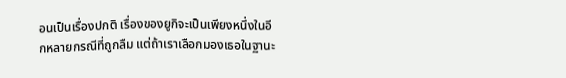อนเป็นเรื่องปกติ เรื่องของยูกิจะเป็นเพียงหนึ่งในอีกหลายกรณีที่ถูกลืม แต่ถ้าเราเลือกมองเธอในฐานะ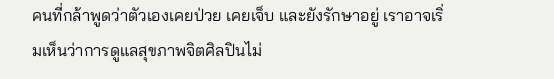คนที่กล้าพูดว่าตัวเองเคยป่วย เคยเจ็บ และยังรักษาอยู่ เราอาจเริ่มเห็นว่าการดูแลสุขภาพจิตศิลปินไม่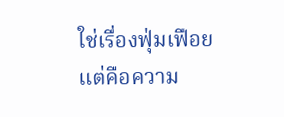ใช่เรื่องฟุ่มเฟือย แต่คือความ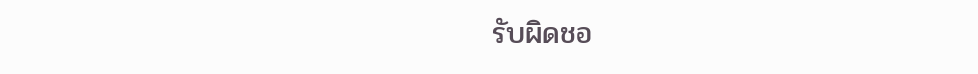รับผิดชอ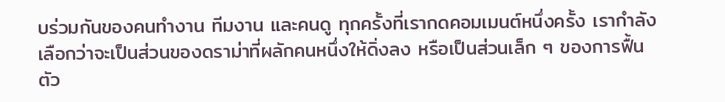บร่วมกันของคนทำงาน ทีมงาน และคนดู ทุกครั้งที่เรากดคอมเมนต์หนึ่งครั้ง เรากำลังเลือกว่าจะเป็นส่วนของดราม่าที่ผลักคนหนึ่งให้ดิ่งลง หรือเป็นส่วนเล็ก ๆ ของการฟื้นตัว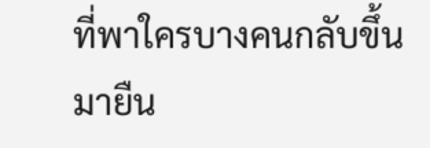ที่พาใครบางคนกลับขึ้นมายืน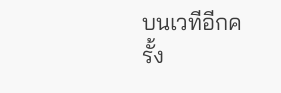บนเวทีอีกครั้ง